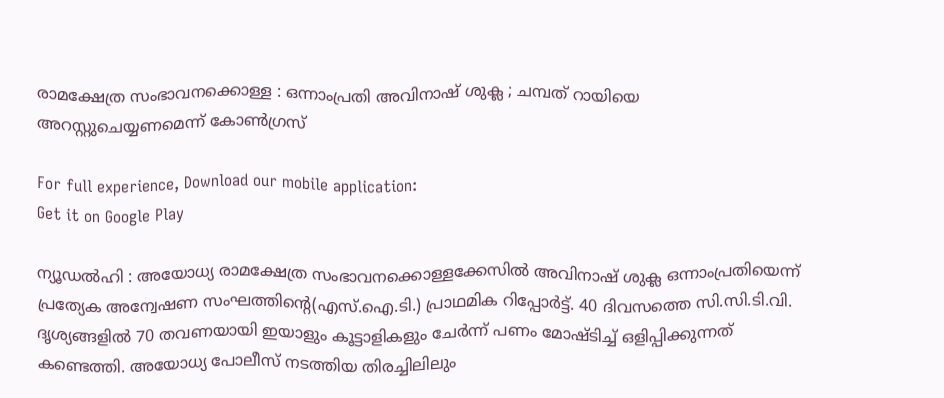രാമക്ഷേത്ര സംഭാവനക്കൊള്ള : ഒന്നാംപ്രതി അവിനാഷ് ശുക്ല ; ചമ്പത് റായിയെ അറസ്റ്റുചെയ്യണമെന്ന് കോൺഗ്രസ്

For full experience, Download our mobile application:
Get it on Google Play

ന്യൂഡൽഹി : അയോധ്യ രാമക്ഷേത്ര സംഭാവനക്കൊള്ളക്കേസിൽ അവിനാഷ് ശുക്ല ഒന്നാംപ്രതിയെന്ന് പ്രത്യേക അന്വേഷണ സംഘത്തിന്റെ(എസ്.ഐ.ടി.) പ്രാഥമിക റിപ്പോർട്ട്. 40 ദിവസത്തെ സി.സി.ടി.വി. ദൃശ്യങ്ങളിൽ 70 തവണയായി ഇയാളും കൂട്ടാളികളും ചേർന്ന് പണം മോഷ്ടിച്ച് ഒളിപ്പിക്കുന്നത് കണ്ടെത്തി. അയോധ്യ പോലീസ് നടത്തിയ തിരച്ചിലിലും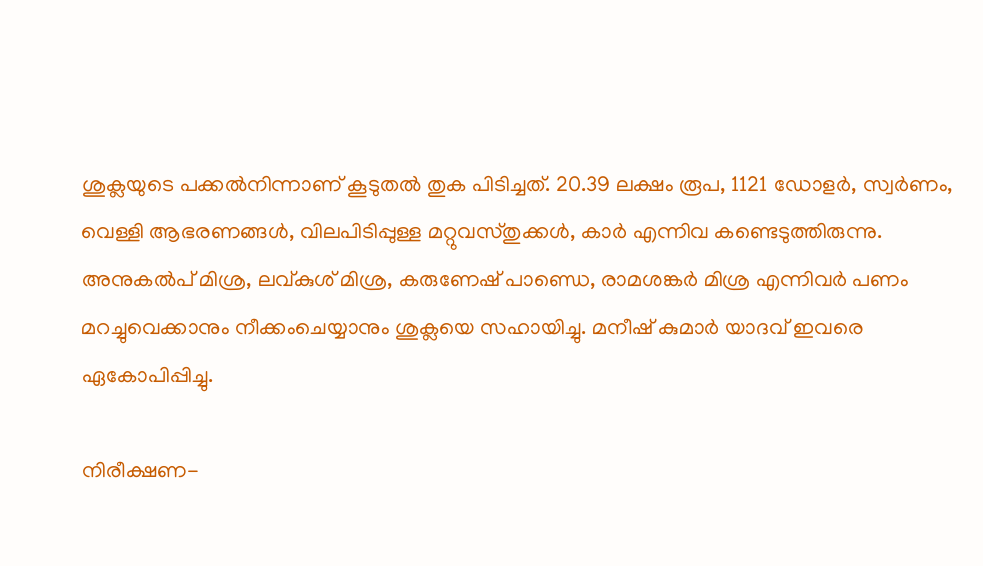ശുക്ലയുടെ പക്കൽനിന്നാണ് കൂടുതൽ തുക പിടിച്ചത്. 20.39 ലക്ഷം രൂപ, 1121 ഡോളർ, സ്വർണം, വെള്ളി ആഭരണങ്ങൾ, വിലപിടിപ്പുള്ള മറ്റുവസ്തുക്കൾ, കാർ എന്നിവ കണ്ടെടുത്തിരുന്നു.
അനുകൽപ് മിശ്ര, ലവ്കുശ് മിശ്ര, കരുണേഷ് പാണ്ഡെ, രാമശങ്കർ മിശ്ര എന്നിവർ പണം മറച്ചുവെക്കാനും നീക്കംചെയ്യാനും ശുക്ലയെ സഹായിച്ചു. മനീഷ് കുമാർ യാദവ് ഇവരെ ഏകോപിപ്പിച്ചു.

നിരീക്ഷണ-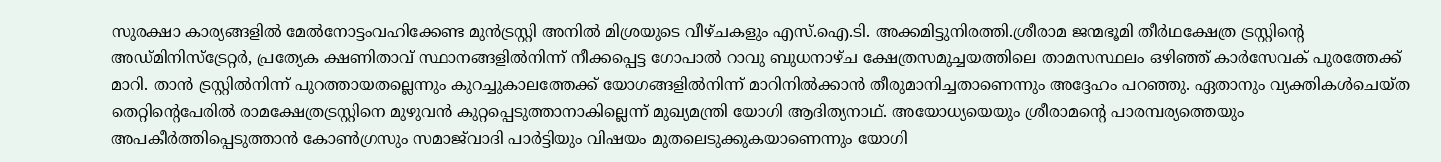സുരക്ഷാ കാര്യങ്ങളിൽ മേൽനോട്ടംവഹിക്കേണ്ട മുൻട്രസ്റ്റി അനിൽ മിശ്രയുടെ വീഴ്ചകളും എസ്.ഐ.ടി. അക്കമിട്ടുനിരത്തി.ശ്രീരാമ ജന്മഭൂമി തീർഥക്ഷേത്ര ട്രസ്റ്റിന്റെ അഡ്മിനിസ്‌ട്രേറ്റർ, പ്രത്യേക ക്ഷണിതാവ് സ്ഥാനങ്ങളിൽനിന്ന് നീക്കപ്പെട്ട ഗോപാൽ റാവു ബുധനാഴ്ച ക്ഷേത്രസമുച്ചയത്തിലെ താമസസ്ഥലം ഒഴിഞ്ഞ് കാർസേവക് പുരത്തേക്ക് മാറി. താൻ ട്രസ്റ്റിൽനിന്ന് പുറത്തായതല്ലെന്നും കുറച്ചുകാലത്തേക്ക് യോഗങ്ങളിൽനിന്ന് മാറിനിൽക്കാൻ തീരുമാനിച്ചതാണെന്നും അദ്ദേഹം പറഞ്ഞു. ഏതാനും വ്യക്തികൾചെയ്ത തെറ്റിന്റെപേരിൽ രാമക്ഷേത്രട്രസ്റ്റിനെ മുഴുവൻ കുറ്റപ്പെടുത്താനാകില്ലെന്ന് മുഖ്യമന്ത്രി യോഗി ആദിത്യനാഥ്. അയോധ്യയെയും ശ്രീരാമന്റെ പാരമ്പര്യത്തെയും അപകീർത്തിപ്പെടുത്താൻ കോൺഗ്രസും സമാജ്‌വാദി പാർട്ടിയും വിഷയം മുതലെടുക്കുകയാണെന്നും യോഗി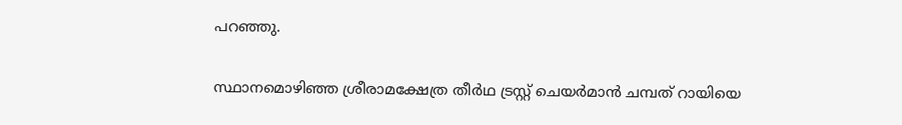പറഞ്ഞു.

സ്ഥാനമൊഴിഞ്ഞ ശ്രീരാമക്ഷേത്ര തീർഥ ട്രസ്റ്റ് ചെയർമാൻ ചമ്പത് റായിയെ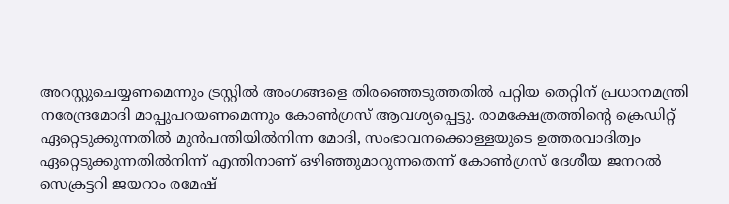അറസ്റ്റുചെയ്യണമെന്നും ട്രസ്റ്റിൽ അംഗങ്ങളെ തിരഞ്ഞെടുത്തതിൽ പറ്റിയ തെറ്റിന് പ്രധാനമന്ത്രി നരേന്ദ്രമോദി മാപ്പുപറയണമെന്നും കോൺഗ്രസ് ആവശ്യപ്പെട്ടു. രാമക്ഷേത്രത്തിന്റെ ക്രെഡിറ്റ് ഏറ്റെടുക്കുന്നതിൽ മുൻപന്തിയിൽനിന്ന മോദി, സംഭാവനക്കൊള്ളയുടെ ഉത്തരവാദിത്വം ഏറ്റെടുക്കുന്നതിൽനിന്ന് എന്തിനാണ് ഒഴിഞ്ഞുമാറുന്നതെന്ന് കോൺഗ്രസ് ദേശീയ ജനറൽ സെക്രട്ടറി ജയറാം രമേഷ്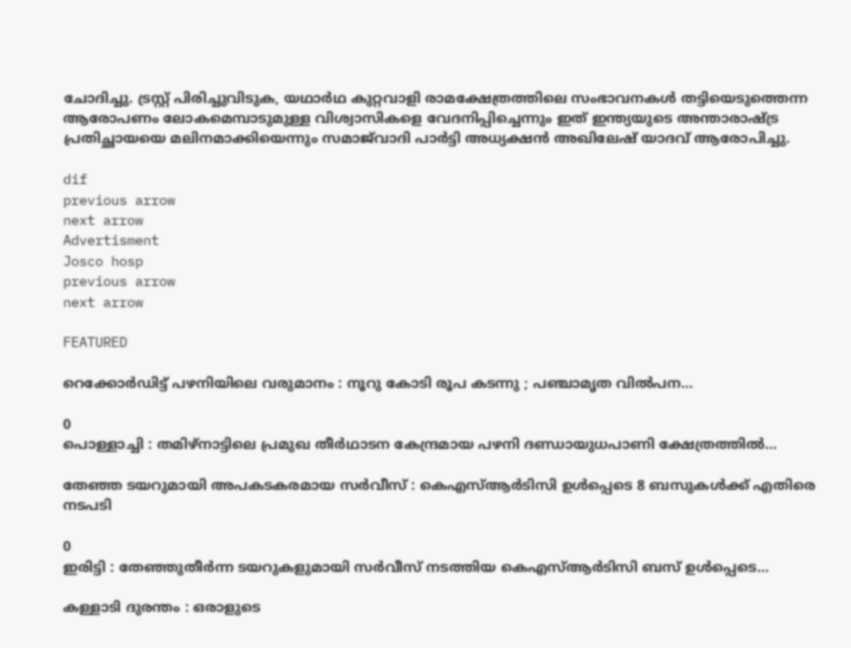ചോദിച്ചു. ട്രസ്റ്റ് പിരിച്ചുവിടുക, യഥാർഥ കുറ്റവാളി രാമക്ഷേത്രത്തിലെ സംഭാവനകൾ തട്ടിയെടുത്തെന്ന ആരോപണം ലോകമെമ്പാടുമുള്ള വിശ്വാസികളെ വേദനിപ്പിച്ചെന്നും ഇത് ഇന്ത്യയുടെ അന്താരാഷ്ട്ര പ്രതിച്ഛായയെ മലിനമാക്കിയെന്നും സമാജ്‌വാദി പാർട്ടി അധ്യക്ഷൻ അഖിലേഷ് യാദവ് ആരോപിച്ചു.

dif
previous arrow
next arrow
Advertisment
Josco hosp
previous arrow
next arrow

FEATURED

റെക്കോർഡിട്ട് പഴനിയിലെ വരുമാനം : നൂറു കോടി രൂപ കടന്നു ; പഞ്ചാമൃത വിൽപന...

0
പൊള്ളാച്ചി : തമിഴ്നാട്ടിലെ പ്രമുഖ തീർഥാടന കേന്ദ്രമായ പഴനി ദണ്ഡായുധപാണി ക്ഷേത്രത്തിൽ...

തേഞ്ഞ ടയറുമായി അപകടകരമായ സർവീസ് : കെഎസ്ആർടിസി ഉൾപ്പെടെ 8 ബസുകൾക്ക് എതിരെ നടപടി

0
ഇരിട്ടി : തേഞ്ഞുതീർന്ന ടയറുകളുമായി സർവീസ് നടത്തിയ കെഎസ്ആർടിസി ബസ് ഉൾപ്പെടെ...

കള്ളാടി ദുരന്തം : ഒരാളുടെ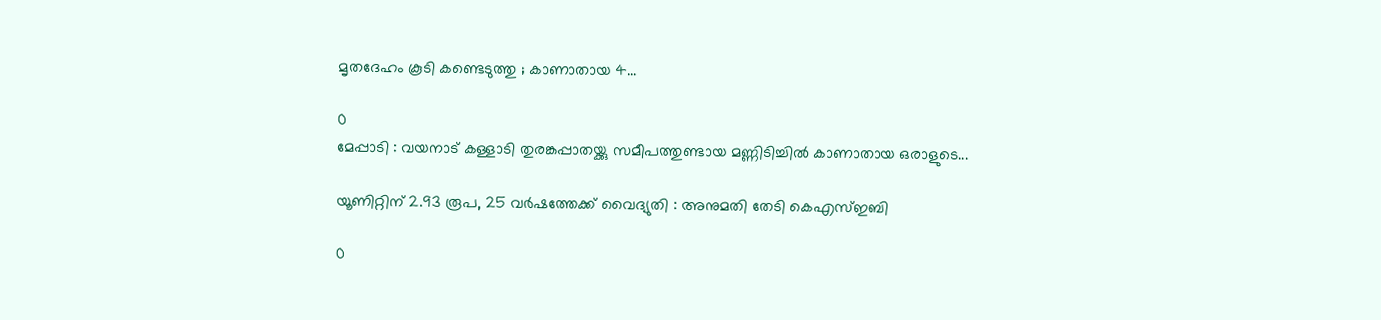മൃതദേഹം കൂടി കണ്ടെടുത്തു ; കാണാതായ 4...

0
മേപ്പാടി : വയനാട് കള്ളാടി തുരങ്കപ്പാതയ്ക്കു സമീപത്തുണ്ടായ മണ്ണിടിച്ചിൽ കാണാതായ ഒരാളുടെ...

യൂണിറ്റിന് 2.93 രൂപ, 25 വർഷത്തേക്ക് വൈദ്യുതി : അനുമതി തേടി കെഎസ്ഇബി

0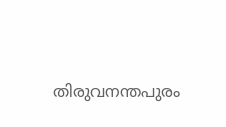തിരുവനന്തപുരം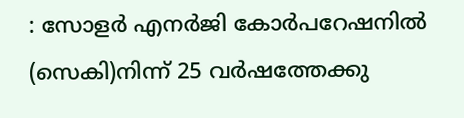: സോളർ എനർജി കോർപറേഷനിൽ (സെകി)നിന്ന് 25 വർഷത്തേക്കു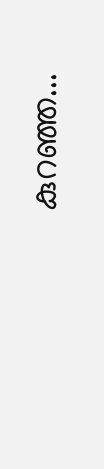കുറഞ്ഞ...